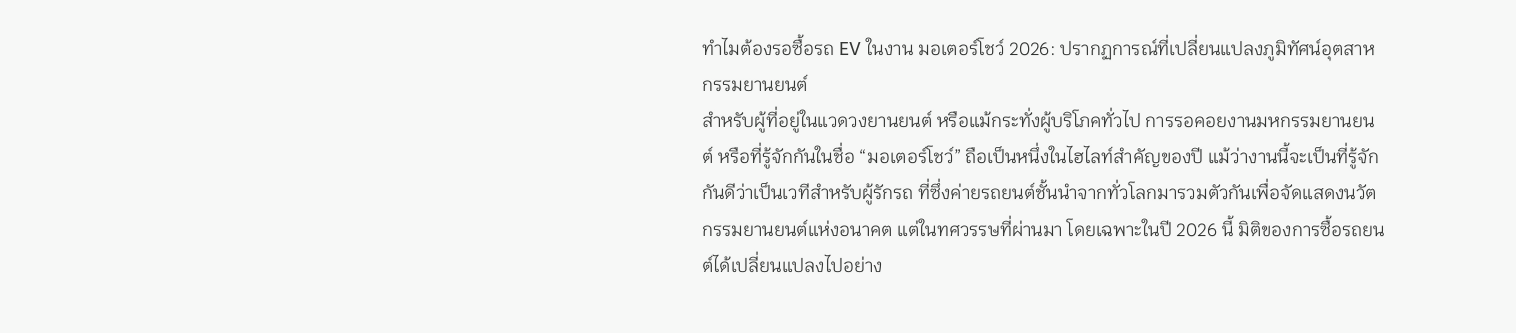ทำไมต้องรอซื้อรถ EV ในงาน มอเตอร์โชว์ 2026: ปรากฏการณ์ที่เปลี่ยนแปลงภูมิทัศน์อุตสาหกรรมยานยนต์
สำหรับผู้ที่อยู่ในแวดวงยานยนต์ หรือแม้กระทั่งผู้บริโภคทั่วไป การรอคอยงานมหกรรมยานยนต์ หรือที่รู้จักกันในชื่อ “มอเตอร์โชว์” ถือเป็นหนึ่งในไฮไลท์สำคัญของปี แม้ว่างานนี้จะเป็นที่รู้จักกันดีว่าเป็นเวทีสำหรับผู้รักรถ ที่ซึ่งค่ายรถยนต์ชั้นนำจากทั่วโลกมารวมตัวกันเพื่อจัดแสดงนวัตกรรมยานยนต์แห่งอนาคต แต่ในทศวรรษที่ผ่านมา โดยเฉพาะในปี 2026 นี้ มิติของการซื้อรถยนต์ได้เปลี่ยนแปลงไปอย่าง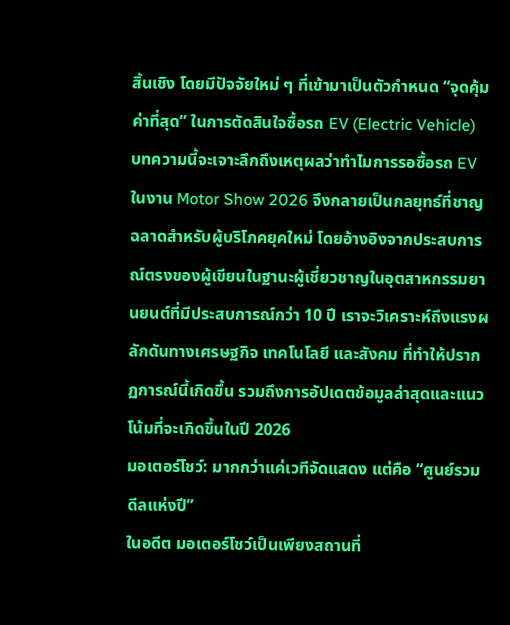สิ้นเชิง โดยมีปัจจัยใหม่ ๆ ที่เข้ามาเป็นตัวกำหนด “จุดคุ้มค่าที่สุด” ในการตัดสินใจซื้อรถ EV (Electric Vehicle)
บทความนี้จะเจาะลึกถึงเหตุผลว่าทำไมการรอซื้อรถ EV ในงาน Motor Show 2026 จึงกลายเป็นกลยุทธ์ที่ชาญฉลาดสำหรับผู้บริโภคยุคใหม่ โดยอ้างอิงจากประสบการณ์ตรงของผู้เขียนในฐานะผู้เชี่ยวชาญในอุตสาหกรรมยานยนต์ที่มีประสบการณ์กว่า 10 ปี เราจะวิเคราะห์ถึงแรงผลักดันทางเศรษฐกิจ เทคโนโลยี และสังคม ที่ทำให้ปรากฏการณ์นี้เกิดขึ้น รวมถึงการอัปเดตข้อมูลล่าสุดและแนวโน้มที่จะเกิดขึ้นในปี 2026
มอเตอร์โชว์: มากกว่าแค่เวทีจัดแสดง แต่คือ “ศูนย์รวมดีลแห่งปี”
ในอดีต มอเตอร์โชว์เป็นเพียงสถานที่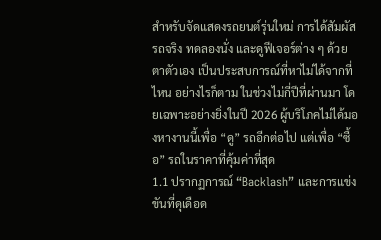สำหรับจัดแสดงรถยนต์รุ่นใหม่ การได้สัมผัสรถจริง ทดลองนั่ง และดูฟีเจอร์ต่าง ๆ ด้วยตาตัวเอง เป็นประสบการณ์ที่หาไม่ได้จากที่ไหน อย่างไรก็ตาม ในช่วงไม่กี่ปีที่ผ่านมา โดยเฉพาะอย่างยิ่งในปี 2026 ผู้บริโภคไม่ได้มองหางานนี้เพื่อ “ดู” รถอีกต่อไป แต่เพื่อ “ซื้อ” รถในราคาที่คุ้มค่าที่สุด
1.1 ปรากฏการณ์ “Backlash” และการแข่งขันที่ดุเดือด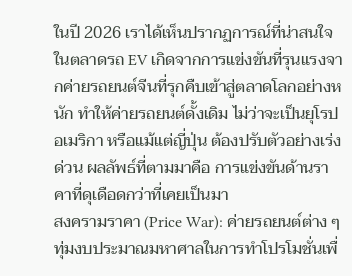ในปี 2026 เราได้เห็นปรากฏการณ์ที่น่าสนใจในตลาดรถ EV เกิดจากการแข่งขันที่รุนแรงจากค่ายรถยนต์จีนที่รุกคืบเข้าสู่ตลาดโลกอย่างหนัก ทำให้ค่ายรถยนต์ดั้งเดิม ไม่ว่าจะเป็นยุโรป อเมริกา หรือแม้แต่ญี่ปุ่น ต้องปรับตัวอย่างเร่งด่วน ผลลัพธ์ที่ตามมาคือ การแข่งขันด้านราคาที่ดุเดือดกว่าที่เคยเป็นมา
สงครามราคา (Price War): ค่ายรถยนต์ต่าง ๆ ทุ่มงบประมาณมหาศาลในการทำโปรโมชั่นเพื่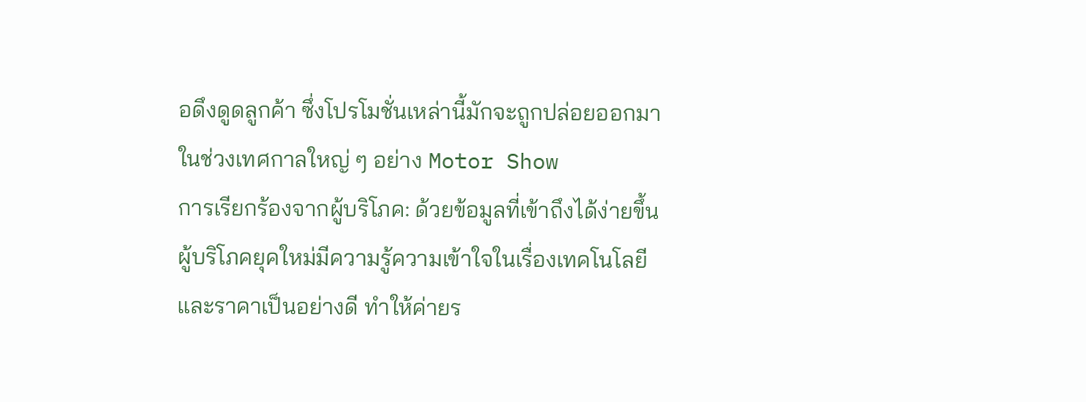อดึงดูดลูกค้า ซึ่งโปรโมชั่นเหล่านี้มักจะถูกปล่อยออกมาในช่วงเทศกาลใหญ่ ๆ อย่าง Motor Show
การเรียกร้องจากผู้บริโภค: ด้วยข้อมูลที่เข้าถึงได้ง่ายขึ้น ผู้บริโภคยุคใหม่มีความรู้ความเข้าใจในเรื่องเทคโนโลยีและราคาเป็นอย่างดี ทำให้ค่ายร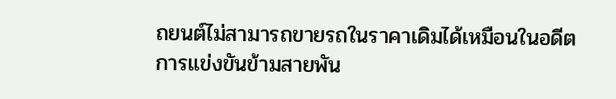ถยนต์ไม่สามารถขายรถในราคาเดิมได้เหมือนในอดีต
การแข่งขันข้ามสายพัน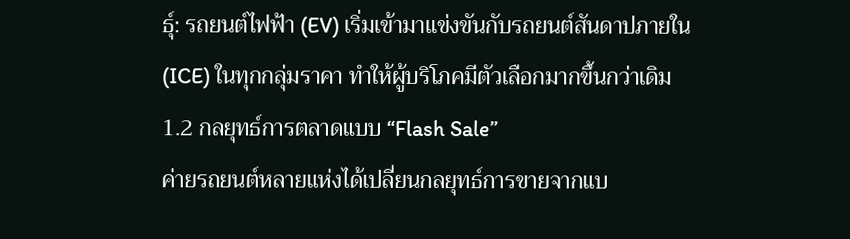ธุ์: รถยนต์ไฟฟ้า (EV) เริ่มเข้ามาแข่งขันกับรถยนต์สันดาปภายใน (ICE) ในทุกกลุ่มราคา ทำให้ผู้บริโภคมีตัวเลือกมากขึ้นกว่าเดิม
1.2 กลยุทธ์การตลาดแบบ “Flash Sale”
ค่ายรถยนต์หลายแห่งได้เปลี่ยนกลยุทธ์การขายจากแบ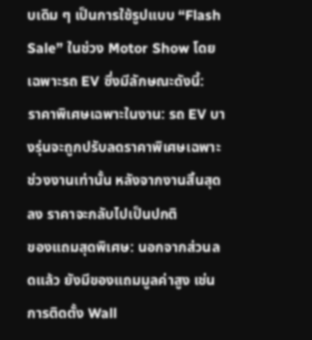บเดิม ๆ เป็นการใช้รูปแบบ “Flash Sale” ในช่วง Motor Show โดยเฉพาะรถ EV ซึ่งมีลักษณะดังนี้:
ราคาพิเศษเฉพาะในงาน: รถ EV บางรุ่นจะถูกปรับลดราคาพิเศษเฉพาะช่วงงานเท่านั้น หลังจากงานสิ้นสุดลง ราคาจะกลับไปเป็นปกติ
ของแถมสุดพิเศษ: นอกจากส่วนลดแล้ว ยังมีของแถมมูลค่าสูง เช่น การติดตั้ง Wall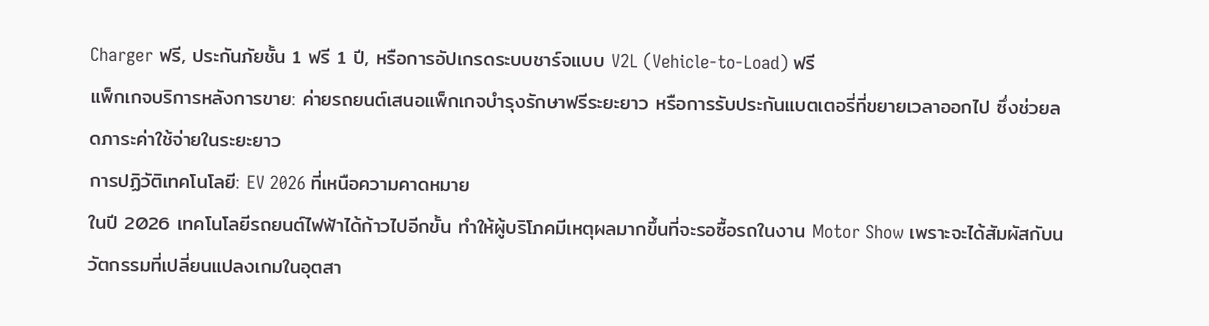Charger ฟรี, ประกันภัยชั้น 1 ฟรี 1 ปี, หรือการอัปเกรดระบบชาร์จแบบ V2L (Vehicle-to-Load) ฟรี
แพ็กเกจบริการหลังการขาย: ค่ายรถยนต์เสนอแพ็กเกจบำรุงรักษาฟรีระยะยาว หรือการรับประกันแบตเตอรี่ที่ขยายเวลาออกไป ซึ่งช่วยลดภาระค่าใช้จ่ายในระยะยาว
การปฏิวัติเทคโนโลยี: EV 2026 ที่เหนือความคาดหมาย
ในปี 2026 เทคโนโลยีรถยนต์ไฟฟ้าได้ก้าวไปอีกขั้น ทำให้ผู้บริโภคมีเหตุผลมากขึ้นที่จะรอซื้อรถในงาน Motor Show เพราะจะได้สัมผัสกับนวัตกรรมที่เปลี่ยนแปลงเกมในอุตสา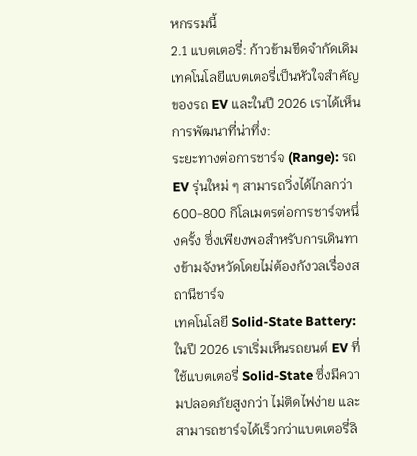หกรรมนี้
2.1 แบตเตอรี่: ก้าวข้ามขีดจำกัดเดิม
เทคโนโลยีแบตเตอรี่เป็นหัวใจสำคัญของรถ EV และในปี 2026 เราได้เห็นการพัฒนาที่น่าทึ่ง:
ระยะทางต่อการชาร์จ (Range): รถ EV รุ่นใหม่ ๆ สามารถวิ่งได้ไกลกว่า 600-800 กิโลเมตรต่อการชาร์จหนึ่งครั้ง ซึ่งเพียงพอสำหรับการเดินทางข้ามจังหวัดโดยไม่ต้องกังวลเรื่องสถานีชาร์จ
เทคโนโลยี Solid-State Battery: ในปี 2026 เราเริ่มเห็นรถยนต์ EV ที่ใช้แบตเตอรี่ Solid-State ซึ่งมีความปลอดภัยสูงกว่า ไม่ติดไฟง่าย และสามารถชาร์จได้เร็วกว่าแบตเตอรี่ลิ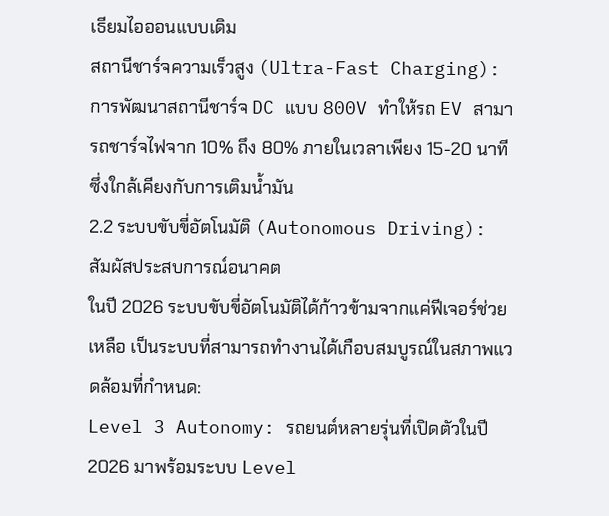เธียมไอออนแบบเดิม
สถานีชาร์จความเร็วสูง (Ultra-Fast Charging): การพัฒนาสถานีชาร์จ DC แบบ 800V ทำให้รถ EV สามารถชาร์จไฟจาก 10% ถึง 80% ภายในเวลาเพียง 15-20 นาที ซึ่งใกล้เคียงกับการเติมน้ำมัน
2.2 ระบบขับขี่อัตโนมัติ (Autonomous Driving): สัมผัสประสบการณ์อนาคต
ในปี 2026 ระบบขับขี่อัตโนมัติได้ก้าวข้ามจากแค่ฟีเจอร์ช่วยเหลือ เป็นระบบที่สามารถทำงานได้เกือบสมบูรณ์ในสภาพแวดล้อมที่กำหนด:
Level 3 Autonomy: รถยนต์หลายรุ่นที่เปิดตัวในปี 2026 มาพร้อมระบบ Level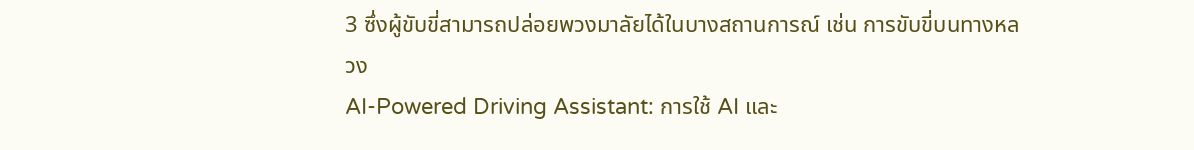3 ซึ่งผู้ขับขี่สามารถปล่อยพวงมาลัยได้ในบางสถานการณ์ เช่น การขับขี่บนทางหลวง
AI-Powered Driving Assistant: การใช้ AI และ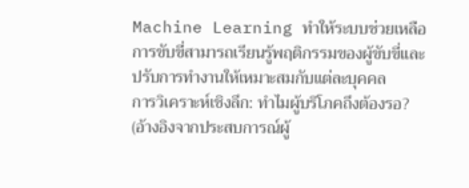Machine Learning ทำให้ระบบช่วยเหลือการขับขี่สามารถเรียนรู้พฤติกรรมของผู้ขับขี่และปรับการทำงานให้เหมาะสมกับแต่ละบุคคล
การวิเคราะห์เชิงลึก: ทำไมผู้บริโภคถึงต้องรอ? (อ้างอิงจากประสบการณ์ผู้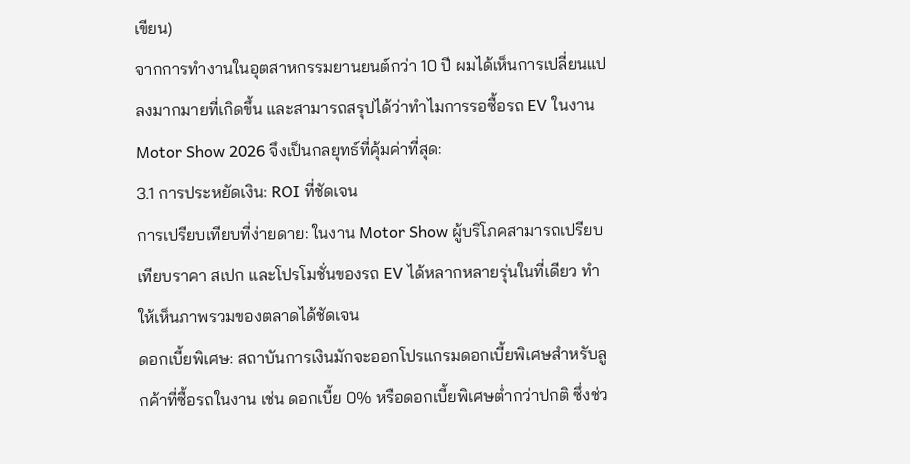เขียน)
จากการทำงานในอุตสาหกรรมยานยนต์กว่า 10 ปี ผมได้เห็นการเปลี่ยนแปลงมากมายที่เกิดขึ้น และสามารถสรุปได้ว่าทำไมการรอซื้อรถ EV ในงาน Motor Show 2026 จึงเป็นกลยุทธ์ที่คุ้มค่าที่สุด:
3.1 การประหยัดเงิน: ROI ที่ชัดเจน
การเปรียบเทียบที่ง่ายดาย: ในงาน Motor Show ผู้บริโภคสามารถเปรียบเทียบราคา สเปก และโปรโมชั่นของรถ EV ได้หลากหลายรุ่นในที่เดียว ทำให้เห็นภาพรวมของตลาดได้ชัดเจน
ดอกเบี้ยพิเศษ: สถาบันการเงินมักจะออกโปรแกรมดอกเบี้ยพิเศษสำหรับลูกค้าที่ซื้อรถในงาน เช่น ดอกเบี้ย 0% หรือดอกเบี้ยพิเศษต่ำกว่าปกติ ซึ่งช่ว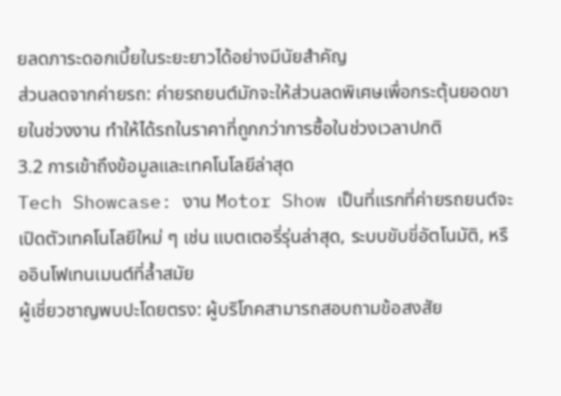ยลดภาระดอกเบี้ยในระยะยาวได้อย่างมีนัยสำคัญ
ส่วนลดจากค่ายรถ: ค่ายรถยนต์มักจะให้ส่วนลดพิเศษเพื่อกระตุ้นยอดขายในช่วงงาน ทำให้ได้รถในราคาที่ถูกกว่าการซื้อในช่วงเวลาปกติ
3.2 การเข้าถึงข้อมูลและเทคโนโลยีล่าสุด
Tech Showcase: งาน Motor Show เป็นที่แรกที่ค่ายรถยนต์จะเปิดตัวเทคโนโลยีใหม่ ๆ เช่น แบตเตอรี่รุ่นล่าสุด, ระบบขับขี่อัตโนมัติ, หรืออินโฟเทนเมนต์ที่ล้ำสมัย
ผู้เชี่ยวชาญพบปะโดยตรง: ผู้บริโภคสามารถสอบถามข้อสงสัย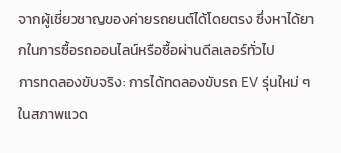จากผู้เชี่ยวชาญของค่ายรถยนต์ได้โดยตรง ซึ่งหาได้ยากในการซื้อรถออนไลน์หรือซื้อผ่านดีลเลอร์ทั่วไป
การทดลองขับจริง: การได้ทดลองขับรถ EV รุ่นใหม่ ๆ ในสภาพแวด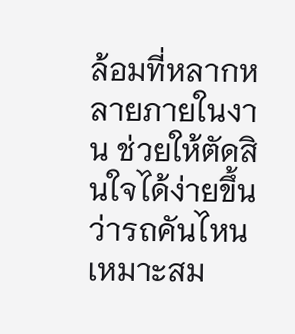ล้อมที่หลากหลายภายในงาน ช่วยให้ตัดสินใจได้ง่ายขึ้นว่ารถคันไหนเหมาะสม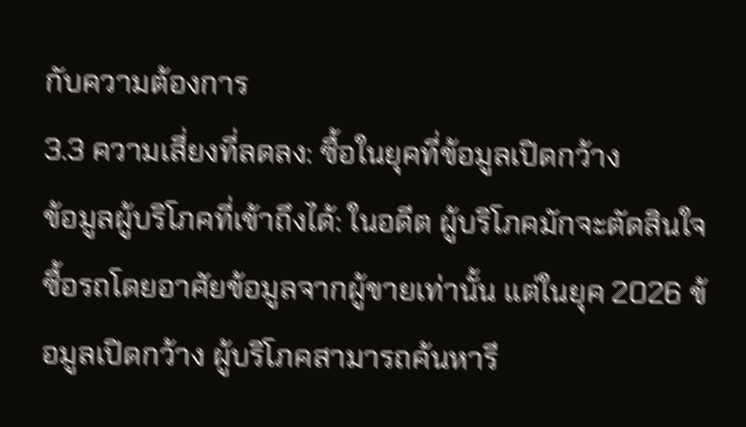กับความต้องการ
3.3 ความเสี่ยงที่ลดลง: ซื้อในยุคที่ข้อมูลเปิดกว้าง
ข้อมูลผู้บริโภคที่เข้าถึงได้: ในอดีต ผู้บริโภคมักจะตัดสินใจซื้อรถโดยอาศัยข้อมูลจากผู้ขายเท่านั้น แต่ในยุค 2026 ข้อมูลเปิดกว้าง ผู้บริโภคสามารถค้นหารี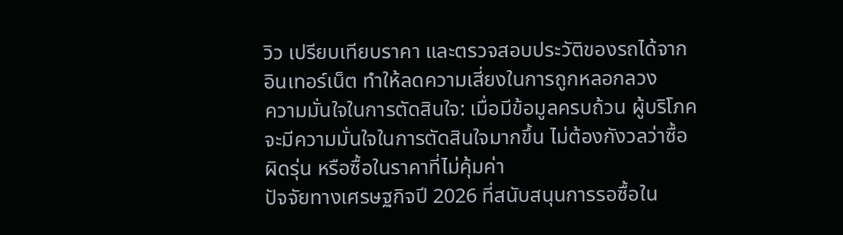วิว เปรียบเทียบราคา และตรวจสอบประวัติของรถได้จากอินเทอร์เน็ต ทำให้ลดความเสี่ยงในการถูกหลอกลวง
ความมั่นใจในการตัดสินใจ: เมื่อมีข้อมูลครบถ้วน ผู้บริโภคจะมีความมั่นใจในการตัดสินใจมากขึ้น ไม่ต้องกังวลว่าซื้อผิดรุ่น หรือซื้อในราคาที่ไม่คุ้มค่า
ปัจจัยทางเศรษฐกิจปี 2026 ที่สนับสนุนการรอซื้อใน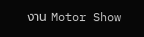งาน Motor Show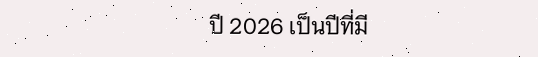ปี 2026 เป็นปีที่มี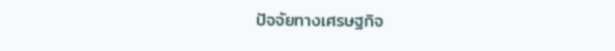ปัจจัยทางเศรษฐกิจ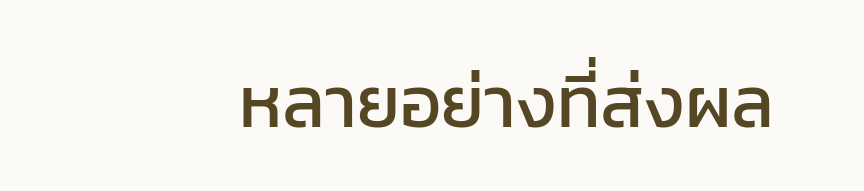หลายอย่างที่ส่งผล